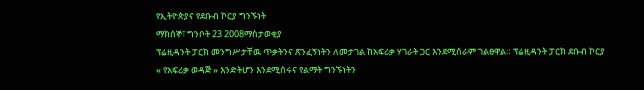የኢትዮጵያና የደቡብ ኮርያ ግንኙነት
ማክሰኞ፣ ግንቦት 23 2008ማስታወቂያ
ፕሬዚዳንት ፓርክ መንግሥታቸዉ ጥቃትንና ጽንፈኝነትን ለመታገል ከአፍሪቃ ሃገራት ጋር እንደሚሰራም ገልፀዋል። ፕሬዚዳንት ፓርክ ደቡብ ኮርያ « የአፍሪቃ ወዳጅ » እንድትሆን እንደሚሰሩና የልማት ግንኙነትን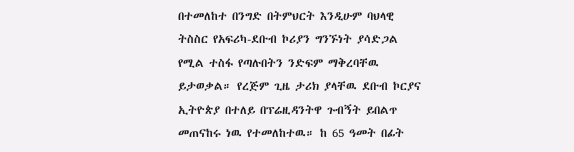በተመለከተ በንግድ በትምህርት እንዲሁም ባህላዊ ትስስር የአፍሪካ-ደቡብ ኮሪያን ግንኙነት ያሳድጋል የሚል ተስፋ የጣሉበትን ንድፍም ማቅረባቸዉ ይታወቃል። የረጅም ጊዜ ታሪክ ያላቸዉ ደቡብ ኮርያና ኢትዮጵያ በተለይ በፕሬዚዳንትዋ ጉብኝት ይበልጥ መጠናከሩ ነዉ የተመለከተዉ። ከ 65 ዓመት በፊት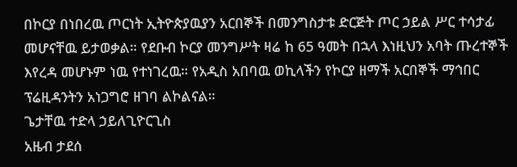በኮርያ በነበረዉ ጦርነት ኢትዮጵያዉያን አርበኞች በመንግስታቱ ድርጅት ጦር ኃይል ሥር ተሳታፊ መሆናቸዉ ይታወቃል። የደቡብ ኮርያ መንግሥት ዛሬ ከ 65 ዓመት በኋላ እነዚህን አባት ጡረተኞች እየረዳ መሆኑም ነዉ የተነገረዉ። የአዲስ አበባዉ ወኪላችን የኮርያ ዘማች አርበኞች ማኅበር ፕሬዚዳንትን አነጋግሮ ዘገባ ልኮልናል።
ጌታቸዉ ተድላ ኃይለጊዮርጊስ
አዜብ ታደሰ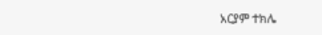አርያም ተክሌ